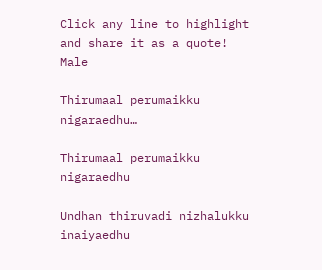Click any line to highlight and share it as a quote!
Male

Thirumaal perumaikku nigaraedhu…

Thirumaal perumaikku nigaraedhu

Undhan thiruvadi nizhalukku inaiyaedhu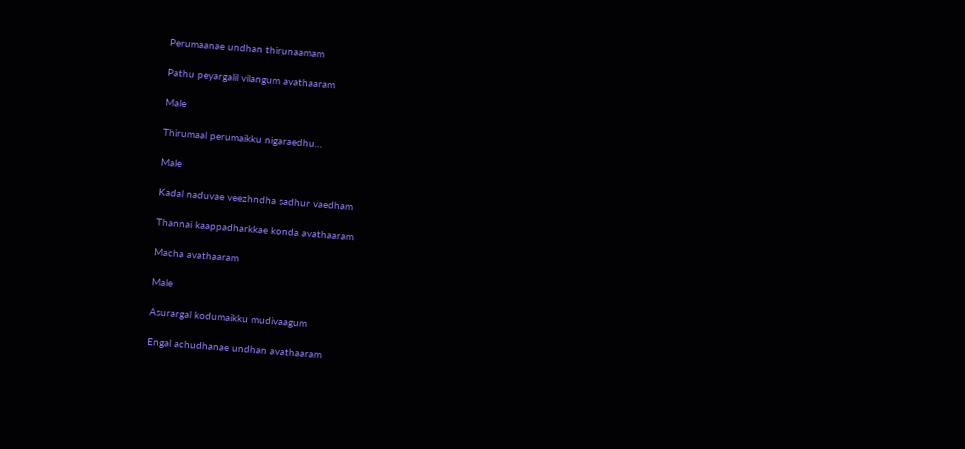Perumaanae undhan thirunaamam

Pathu peyargalil vilangum avathaaram

Male

Thirumaal perumaikku nigaraedhu…

Male

Kadal naduvae veezhndha sadhur vaedham

Thannai kaappadharkkae konda avathaaram

Macha avathaaram

Male

Asurargal kodumaikku mudivaagum

Engal achudhanae undhan avathaaram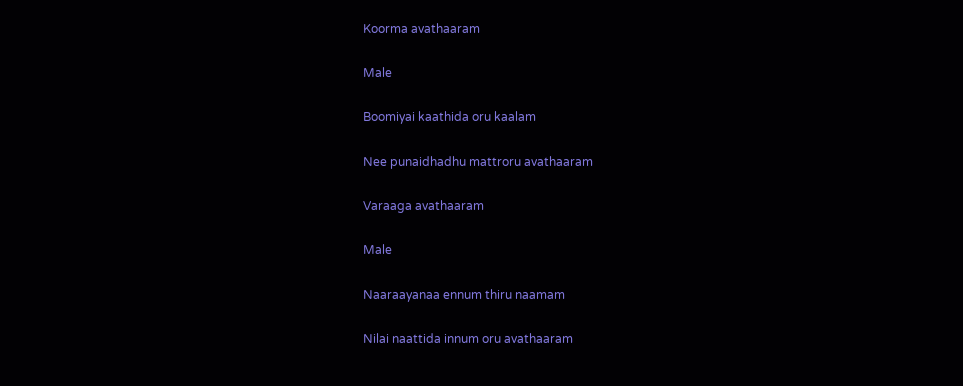Koorma avathaaram

Male

Boomiyai kaathida oru kaalam

Nee punaidhadhu mattroru avathaaram

Varaaga avathaaram

Male

Naaraayanaa ennum thiru naamam

Nilai naattida innum oru avathaaram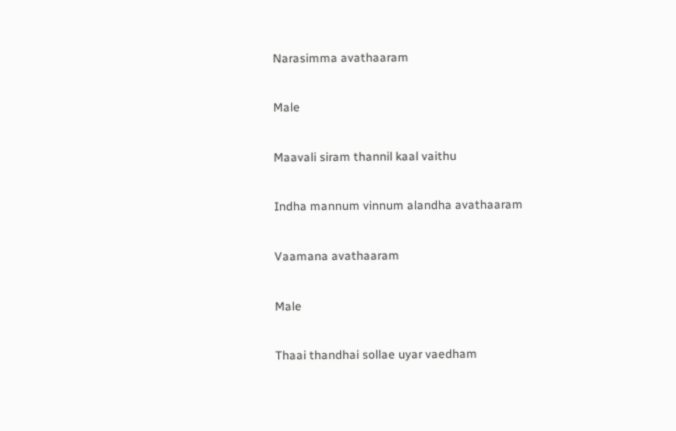Narasimma avathaaram

Male

Maavali siram thannil kaal vaithu

Indha mannum vinnum alandha avathaaram

Vaamana avathaaram

Male

Thaai thandhai sollae uyar vaedham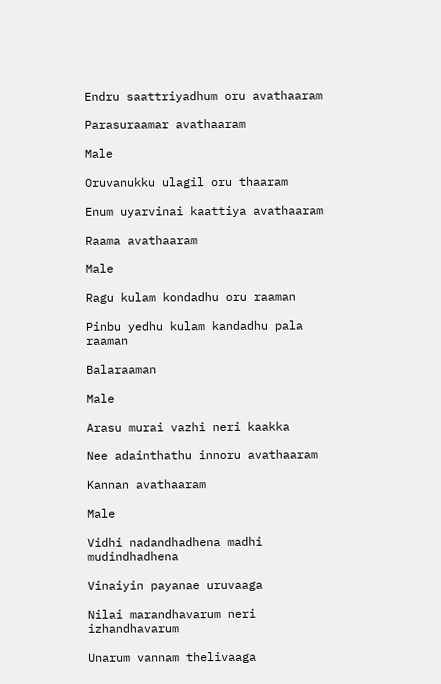Endru saattriyadhum oru avathaaram

Parasuraamar avathaaram

Male

Oruvanukku ulagil oru thaaram

Enum uyarvinai kaattiya avathaaram

Raama avathaaram

Male

Ragu kulam kondadhu oru raaman

Pinbu yedhu kulam kandadhu pala raaman

Balaraaman

Male

Arasu murai vazhi neri kaakka

Nee adainthathu innoru avathaaram

Kannan avathaaram

Male

Vidhi nadandhadhena madhi mudindhadhena

Vinaiyin payanae uruvaaga

Nilai marandhavarum neri izhandhavarum

Unarum vannam thelivaaga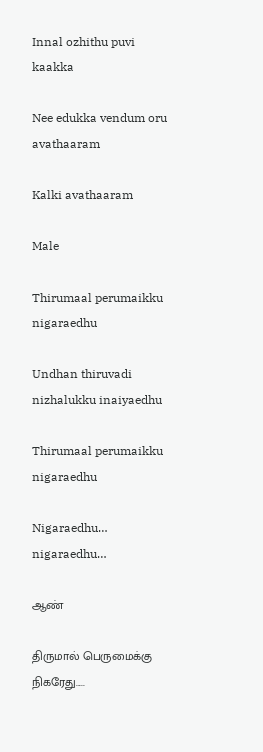Innal ozhithu puvi kaakka

Nee edukka vendum oru avathaaram

Kalki avathaaram

Male

Thirumaal perumaikku nigaraedhu

Undhan thiruvadi nizhalukku inaiyaedhu

Thirumaal perumaikku nigaraedhu

Nigaraedhu… nigaraedhu…

ஆண்

திருமால் பெருமைக்கு நிகரேது.....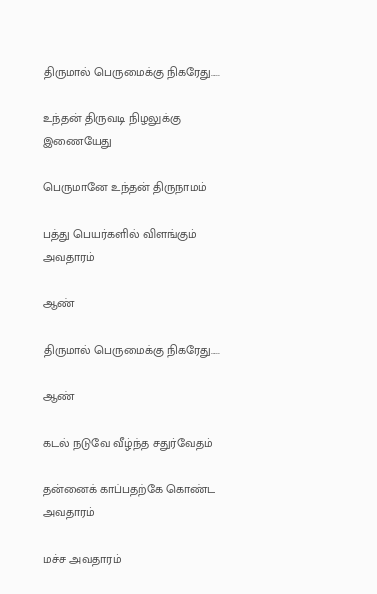திருமால் பெருமைக்கு நிகரேது.....

உந்தன் திருவடி நிழலுக்கு இணையேது

பெருமானே உந்தன் திருநாமம்

பத்து பெயர்களில் விளங்கும் அவதாரம்

ஆண்

திருமால் பெருமைக்கு நிகரேது.....

ஆண்

கடல் நடுவே வீழ்ந்த சதுர்வேதம்

தன்னைக் காப்பதற்கே கொண்ட அவதாரம்

மச்ச அவதாரம்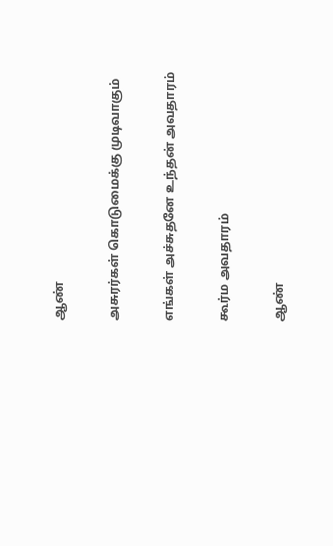ஆண்

அசுரர்கள் கொடுமைக்கு முடிவாகும்

எங்கள் அச்சுதனே உந்தன் அவதாரம்

கூர்ம அவதாரம்

ஆண்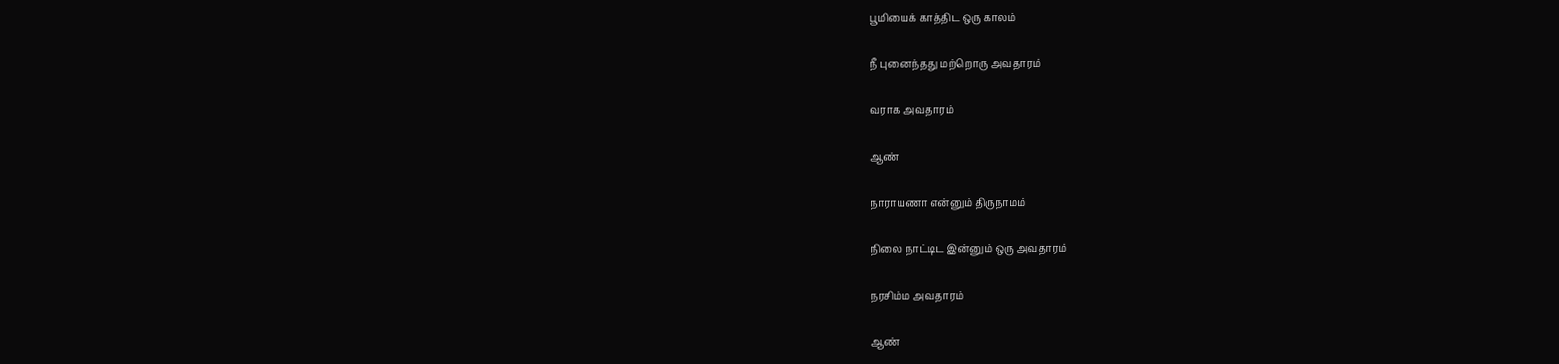பூமியைக் காத்திட ஒரு காலம்

நீ புனைந்தது மற்றொரு அவதாரம்

வராக அவதாரம்

ஆண்

நாராயணா என்னும் திருநாமம்

நிலை நாட்டிட இன்னும் ஒரு அவதாரம்

நரசிம்ம அவதாரம்

ஆண்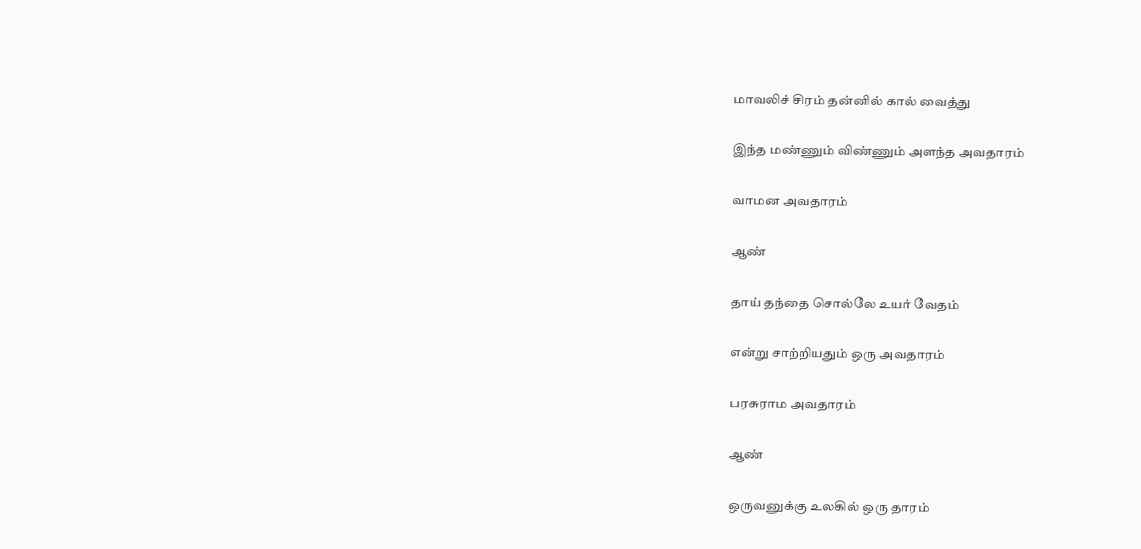மாவலிச் சிரம் தன்னில் கால் வைத்து

இந்த மண்ணும் விண்ணும் அளந்த அவதாரம்

வாமன அவதாரம்

ஆண்

தாய் தந்தை சொல்லே உயர் வேதம்

என்று சாற்றியதும் ஒரு அவதாரம்

பரசுராம அவதாரம்

ஆண்

ஒருவனுக்கு உலகில் ஒரு தாரம்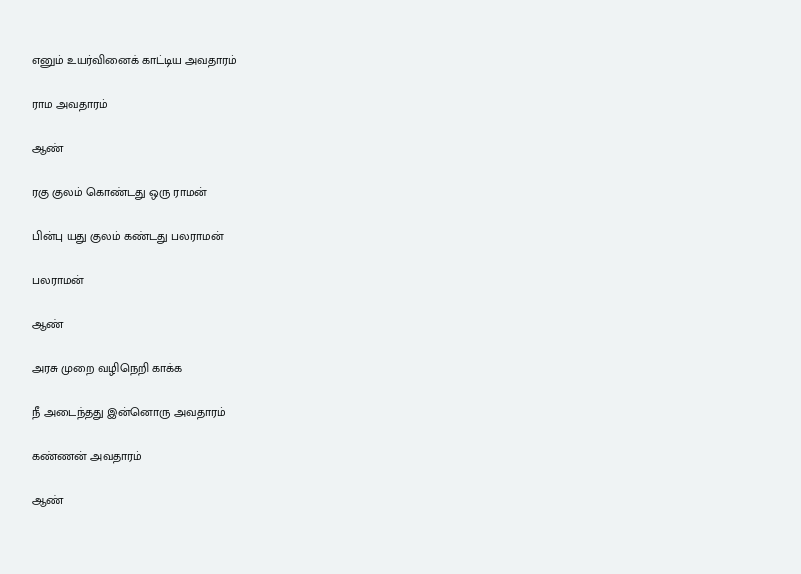எனும் உயர்வினைக் காட்டிய அவதாரம்

ராம அவதாரம்

ஆண்

ரகு குலம் கொண்டது ஒரு ராமன்

பின்பு யது குலம் கண்டது பலராமன்

பலராமன்

ஆண்

அரசு முறை வழிநெறி காக்க

நீ அடைந்தது இன்னொரு அவதாரம்

கண்ணன் அவதாரம்

ஆண்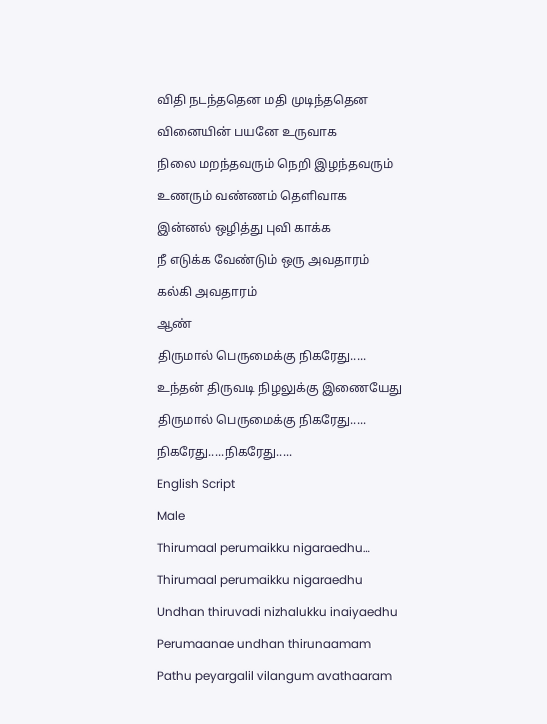விதி நடந்ததென மதி முடிந்ததென

வினையின் பயனே உருவாக

நிலை மறந்தவரும் நெறி இழந்தவரும்

உணரும் வண்ணம் தெளிவாக

இன்னல் ஒழித்து புவி காக்க

நீ எடுக்க வேண்டும் ஒரு அவதாரம்

கல்கி அவதாரம்

ஆண்

திருமால் பெருமைக்கு நிகரேது.....

உந்தன் திருவடி நிழலுக்கு இணையேது

திருமால் பெருமைக்கு நிகரேது.....

நிகரேது.....நிகரேது.....

English Script

Male

Thirumaal perumaikku nigaraedhu…

Thirumaal perumaikku nigaraedhu

Undhan thiruvadi nizhalukku inaiyaedhu

Perumaanae undhan thirunaamam

Pathu peyargalil vilangum avathaaram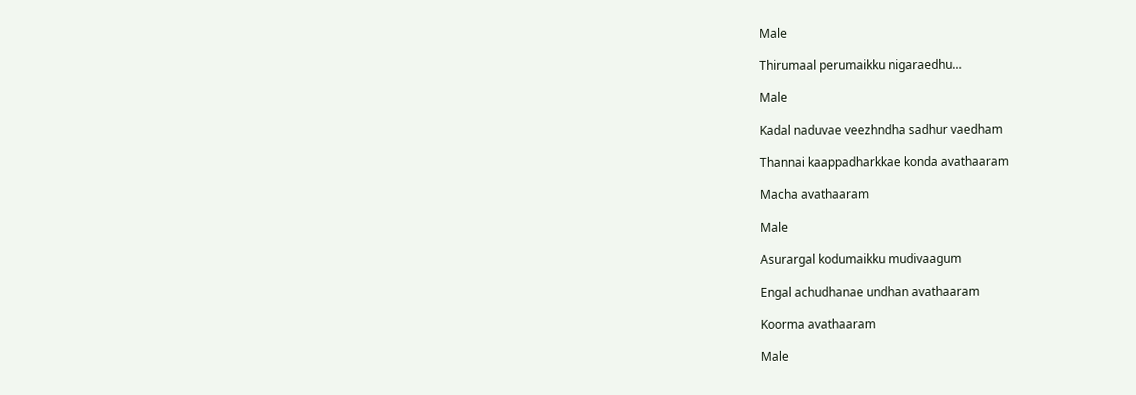Male

Thirumaal perumaikku nigaraedhu…

Male

Kadal naduvae veezhndha sadhur vaedham

Thannai kaappadharkkae konda avathaaram

Macha avathaaram

Male

Asurargal kodumaikku mudivaagum

Engal achudhanae undhan avathaaram

Koorma avathaaram

Male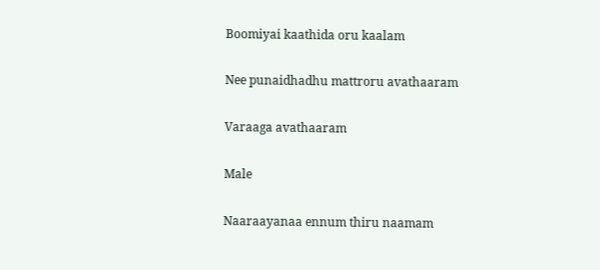Boomiyai kaathida oru kaalam

Nee punaidhadhu mattroru avathaaram

Varaaga avathaaram

Male

Naaraayanaa ennum thiru naamam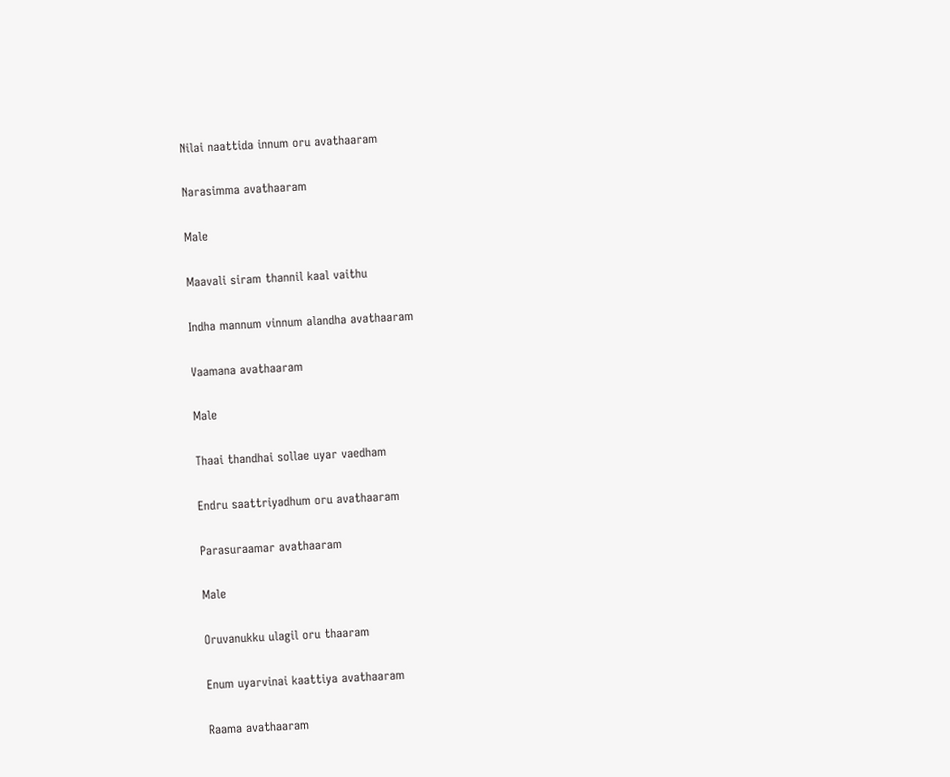Nilai naattida innum oru avathaaram

Narasimma avathaaram

Male

Maavali siram thannil kaal vaithu

Indha mannum vinnum alandha avathaaram

Vaamana avathaaram

Male

Thaai thandhai sollae uyar vaedham

Endru saattriyadhum oru avathaaram

Parasuraamar avathaaram

Male

Oruvanukku ulagil oru thaaram

Enum uyarvinai kaattiya avathaaram

Raama avathaaram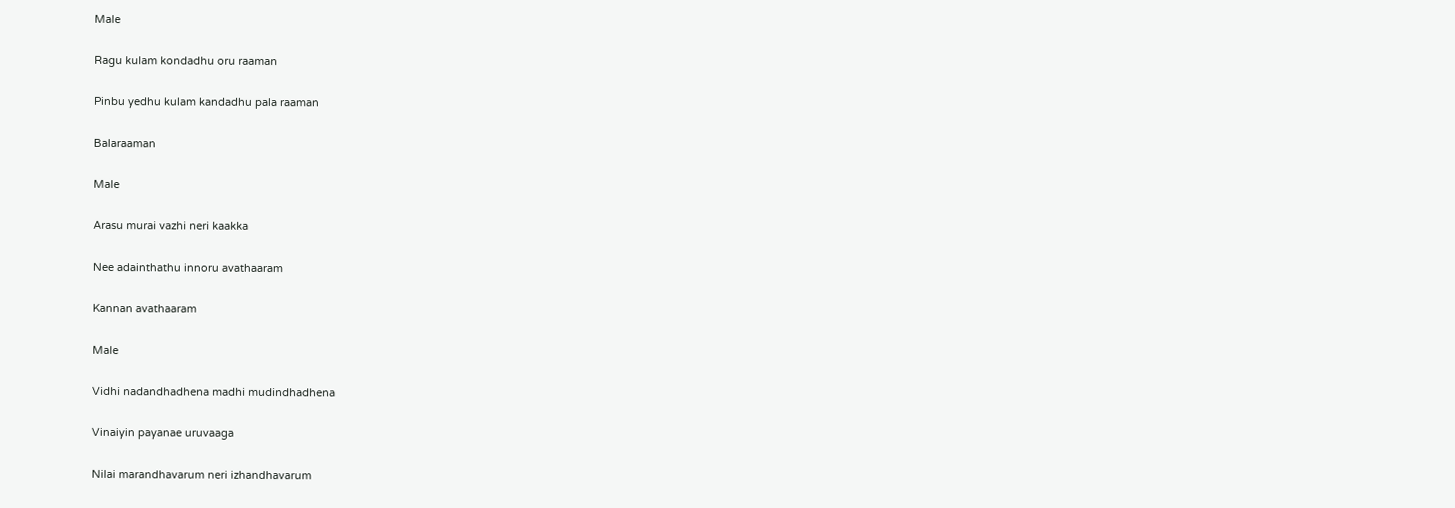Male

Ragu kulam kondadhu oru raaman

Pinbu yedhu kulam kandadhu pala raaman

Balaraaman

Male

Arasu murai vazhi neri kaakka

Nee adainthathu innoru avathaaram

Kannan avathaaram

Male

Vidhi nadandhadhena madhi mudindhadhena

Vinaiyin payanae uruvaaga

Nilai marandhavarum neri izhandhavarum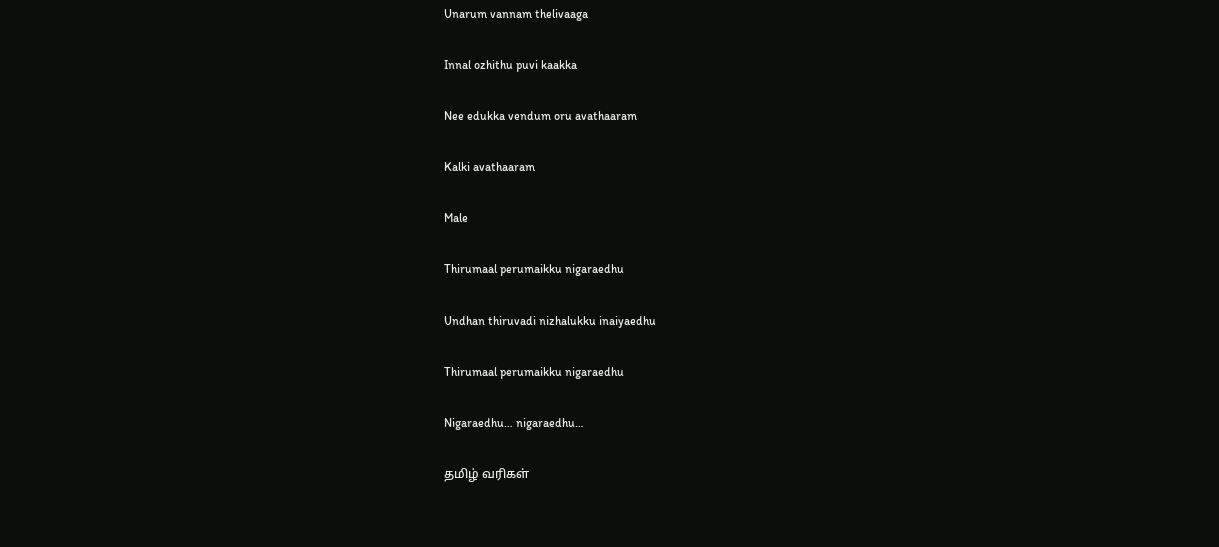Unarum vannam thelivaaga

Innal ozhithu puvi kaakka

Nee edukka vendum oru avathaaram

Kalki avathaaram

Male

Thirumaal perumaikku nigaraedhu

Undhan thiruvadi nizhalukku inaiyaedhu

Thirumaal perumaikku nigaraedhu

Nigaraedhu… nigaraedhu…

தமிழ் வரிகள்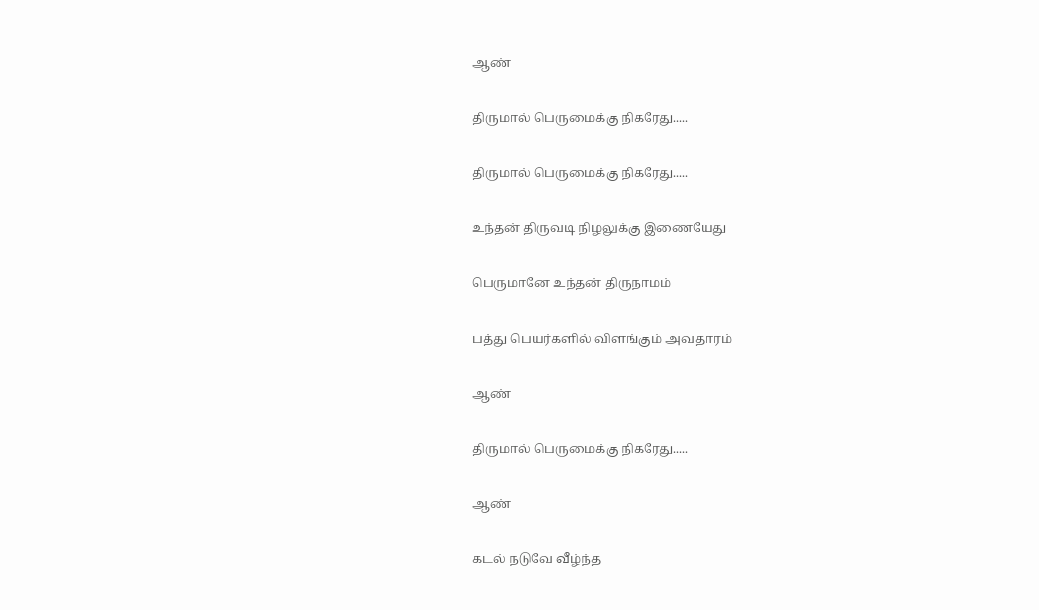ஆண்

திருமால் பெருமைக்கு நிகரேது.....

திருமால் பெருமைக்கு நிகரேது.....

உந்தன் திருவடி நிழலுக்கு இணையேது

பெருமானே உந்தன் திருநாமம்

பத்து பெயர்களில் விளங்கும் அவதாரம்

ஆண்

திருமால் பெருமைக்கு நிகரேது.....

ஆண்

கடல் நடுவே வீழ்ந்த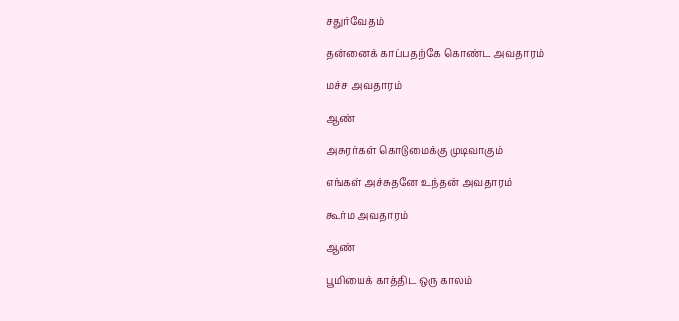சதுர்வேதம்

தன்னைக் காப்பதற்கே கொண்ட அவதாரம்

மச்ச அவதாரம்

ஆண்

அசுரர்கள் கொடுமைக்கு முடிவாகும்

எங்கள் அச்சுதனே உந்தன் அவதாரம்

கூர்ம அவதாரம்

ஆண்

பூமியைக் காத்திட ஒரு காலம்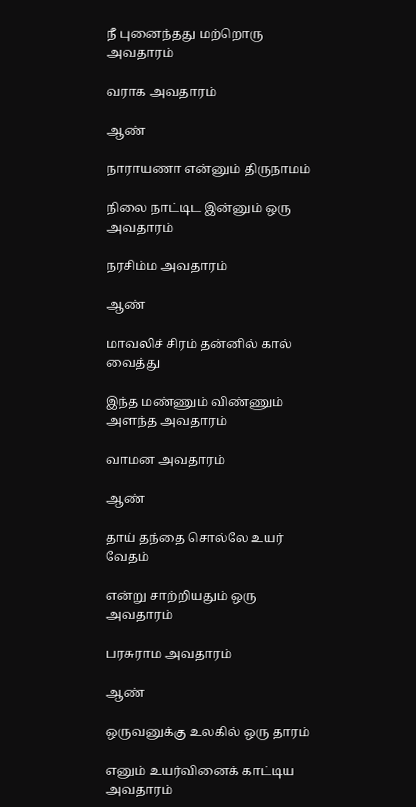நீ புனைந்தது மற்றொரு அவதாரம்

வராக அவதாரம்

ஆண்

நாராயணா என்னும் திருநாமம்

நிலை நாட்டிட இன்னும் ஒரு அவதாரம்

நரசிம்ம அவதாரம்

ஆண்

மாவலிச் சிரம் தன்னில் கால் வைத்து

இந்த மண்ணும் விண்ணும் அளந்த அவதாரம்

வாமன அவதாரம்

ஆண்

தாய் தந்தை சொல்லே உயர் வேதம்

என்று சாற்றியதும் ஒரு அவதாரம்

பரசுராம அவதாரம்

ஆண்

ஒருவனுக்கு உலகில் ஒரு தாரம்

எனும் உயர்வினைக் காட்டிய அவதாரம்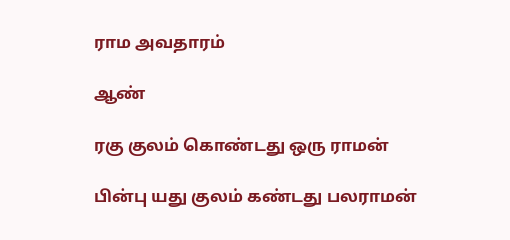ராம அவதாரம்

ஆண்

ரகு குலம் கொண்டது ஒரு ராமன்

பின்பு யது குலம் கண்டது பலராமன்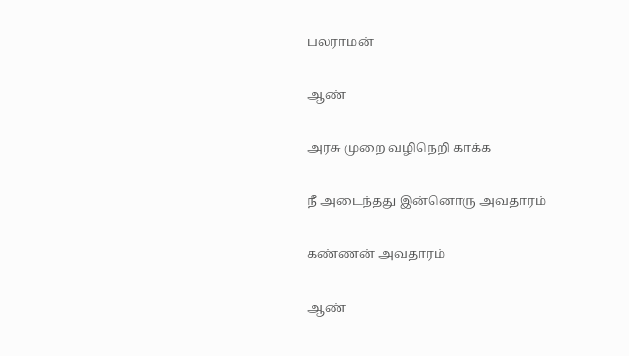பலராமன்

ஆண்

அரசு முறை வழிநெறி காக்க

நீ அடைந்தது இன்னொரு அவதாரம்

கண்ணன் அவதாரம்

ஆண்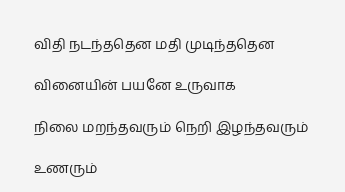விதி நடந்ததென மதி முடிந்ததென

வினையின் பயனே உருவாக

நிலை மறந்தவரும் நெறி இழந்தவரும்

உணரும்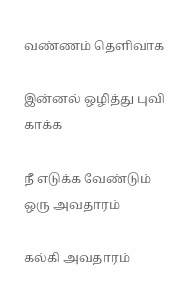வண்ணம் தெளிவாக

இன்னல் ஒழித்து புவி காக்க

நீ எடுக்க வேண்டும் ஒரு அவதாரம்

கல்கி அவதாரம்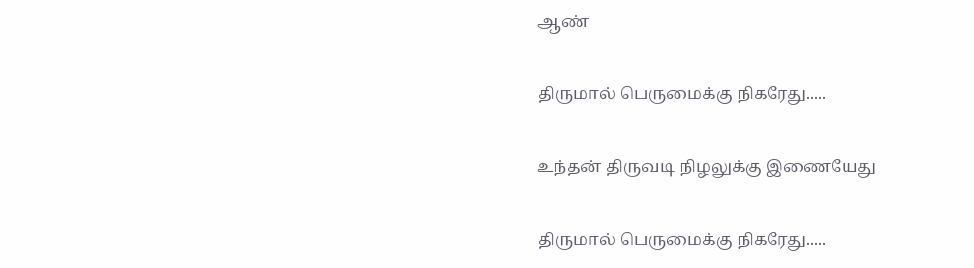ஆண்

திருமால் பெருமைக்கு நிகரேது.....

உந்தன் திருவடி நிழலுக்கு இணையேது

திருமால் பெருமைக்கு நிகரேது.....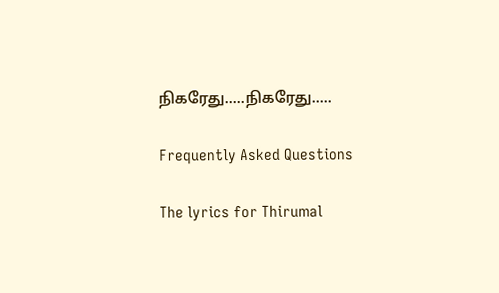நிகரேது.....நிகரேது.....

Frequently Asked Questions

The lyrics for Thirumal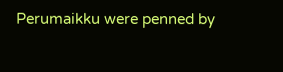Perumaikku were penned by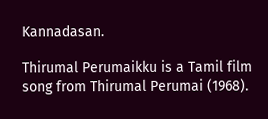Kannadasan.

Thirumal Perumaikku is a Tamil film song from Thirumal Perumai (1968).